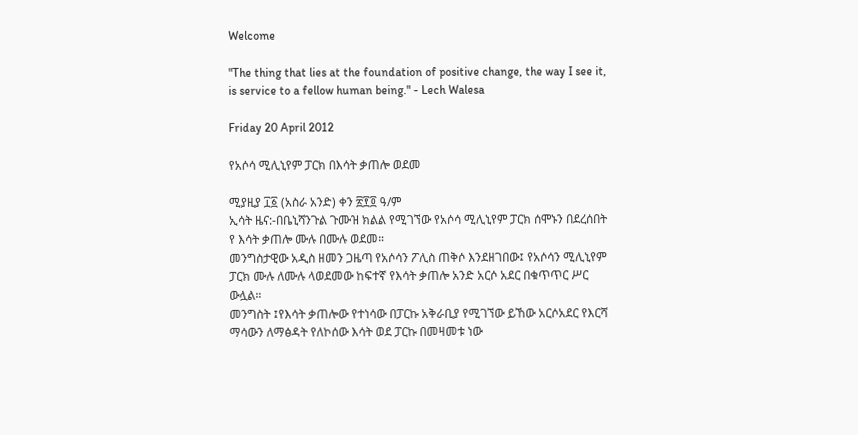Welcome

"The thing that lies at the foundation of positive change, the way I see it, is service to a fellow human being." - Lech Walesa

Friday 20 April 2012

የአሶሳ ሚሊኒየም ፓርክ በእሳት ቃጠሎ ወደመ

ሚያዚያ ፲፩ (አስራ አንድ) ቀን ፳፻፬ ዓ/ም
ኢሳት ዜና:-በቤኒሻንጉል ጉሙዝ ክልል የሚገኘው የአሶሳ ሚሊኒየም ፓርክ ሰሞኑን በደረሰበት የ እሳት ቃጠሎ ሙሉ በሙሉ ወደመ።
መንግስታዊው አዲስ ዘመን ጋዜጣ የአሶሳን ፖሊስ ጠቅሶ እንደዘገበው፤ የአሶሳን ሚሊኒየም ፓርክ ሙሉ ለሙሉ ላወደመው ከፍተኛ የእሳት ቃጠሎ አንድ አርሶ አደር በቁጥጥር ሥር ውሏል።
መንግስት ፤የእሳት ቃጠሎው የተነሳው በፓርኩ አቅራቢያ የሚገኘው ይኸው አርሶአደር የእርሻ ማሳውን ለማፅዳት የለኮሰው እሳት ወደ ፓርኩ በመዛመቱ ነው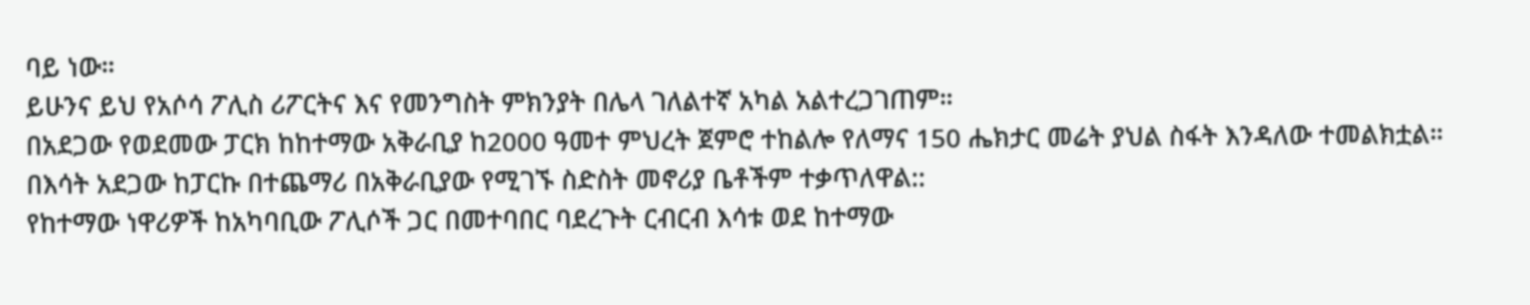ባይ ነው።
ይሁንና ይህ የአሶሳ ፖሊስ ሪፖርትና እና የመንግስት ምክንያት በሌላ ገለልተኛ አካል አልተረጋገጠም።
በአደጋው የወደመው ፓርክ ከከተማው አቅራቢያ ከ2000 ዓመተ ምህረት ጀምሮ ተከልሎ የለማና 150 ሔክታር መሬት ያህል ስፋት እንዳለው ተመልክቷል።
በእሳት አደጋው ከፓርኩ በተጨማሪ በአቅራቢያው የሚገኙ ስድስት መኖሪያ ቤቶችም ተቃጥለዋል::
የከተማው ነዋሪዎች ከአካባቢው ፖሊሶች ጋር በመተባበር ባደረጉት ርብርብ እሳቱ ወደ ከተማው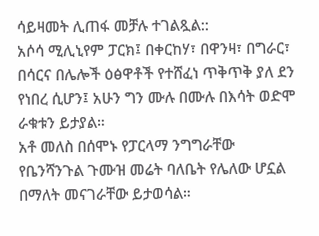ሳይዛመት ሊጠፋ መቻሉ ተገልጿል::
አሶሳ ሚሊኒየም ፓርክ፤ በቀርከሃ፣ በዋንዛ፣ በግራር፣ በሳርና በሌሎች ዕፅዋቶች የተሸፈነ ጥቅጥቅ ያለ ደን የነበረ ሲሆን፤ አሁን ግን ሙሉ በሙሉ በእሳት ወድሞ ራቁቱን ይታያል።
አቶ መለስ በሰሞኑ የፓርላማ ንግግራቸው የቤንሻንጉል ጉሙዝ መሬት ባለቤት የሌለው ሆኗል በማለት መናገራቸው ይታወሳል።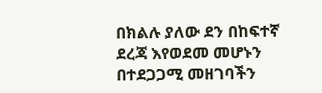በክልሉ ያለው ደን በከፍተኛ ደረጃ እየወደመ መሆኑን በተደጋጋሚ መዘገባችን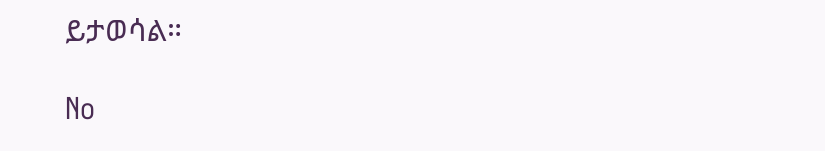ይታወሳል።

No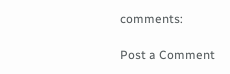comments:

Post a Comment